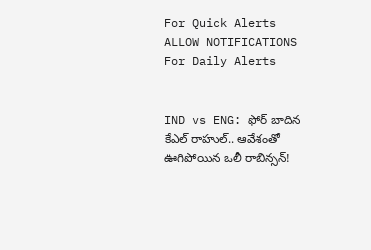For Quick Alerts
ALLOW NOTIFICATIONS
For Daily Alerts


IND vs ENG: ఫోర్ బాదిన కేఎల్ రాహుల్.. ఆవేశంతో ఊగిపోయిన ఒలీ రాబిన్సన్!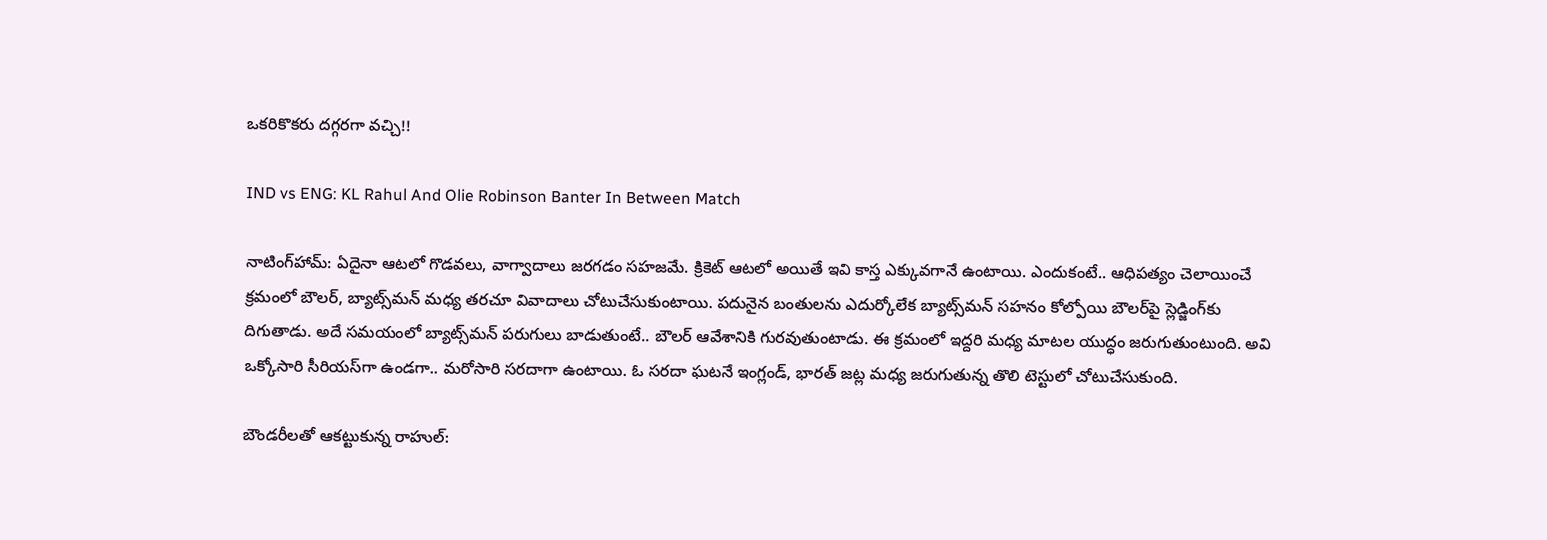ఒకరికొకరు దగ్గరగా వచ్చి!!

IND vs ENG: KL Rahul And Olie Robinson Banter In Between Match

నాటింగ్‌హామ్: ఏదైనా ఆటలో గొడవలు, వాగ్వాదాలు జరగడం సహజమే. క్రికెట్ ఆటలో అయితే ఇవి కాస్త ఎక్కువగానే ఉంటాయి. ఎందుకంటే.. ఆధిపత్యం చెలాయించే క్రమంలో బౌలర్, బ్యాట్స్‌మన్‌ మధ్య తరచూ వివాదాలు చోటుచేసుకుంటాయి. పదునైన బంతులను ఎదుర్కోలేక బ్యాట్స్‌మన్‌ సహనం కోల్పోయి బౌలర్‌పై స్లెడ్జింగ్‌కు దిగుతాడు. అదే సమయంలో బ్యాట్స్‌మన్‌ పరుగులు బాడుతుంటే.. బౌలర్ ఆవేశానికి గురవుతుంటాడు. ఈ క్రమంలో ఇద్దరి మధ్య మాటల యుద్ధం జరుగుతుంటుంది. అవి ఒక్కోసారి సీరియస్‌గా ఉండగా.. మరోసారి సరదాగా ఉంటాయి. ఓ సరదా ఘటనే ఇంగ్లండ్‌, భారత్ జట్ల మధ్య జరుగుతున్న తొలి టెస్టులో చోటుచేసుకుంది.

బౌండరీలతో ఆకట్టుకున్న రాహుల్: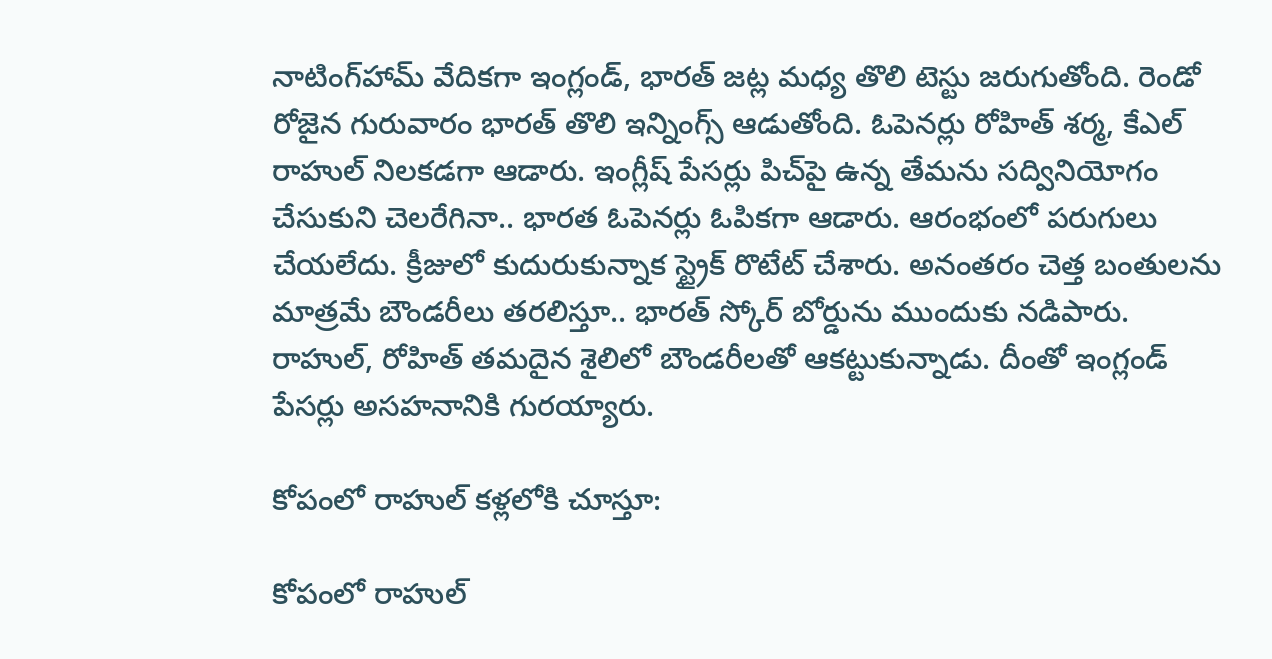నాటింగ్‌హామ్ వేదికగా ఇంగ్లండ్‌, భారత్ జట్ల మధ్య తొలి టెస్టు జరుగుతోంది. రెండో రోజైన గురువారం భారత్ తొలి ఇన్నింగ్స్ ఆడుతోంది. ఓపెనర్లు రోహిత్‌ శర్మ, కేఎల్‌ రాహుల్‌ నిలకడగా ఆడారు. ఇంగ్లీష్ పేసర్లు పిచ్‌పై ఉన్న తేమను సద్వినియోగం చేసుకుని చెలరేగినా.. భారత ఓపెనర్లు ఓపికగా ఆడారు. ఆరంభంలో పరుగులు చేయలేదు. క్రీజులో కుదురుకున్నాక స్ట్రైక్ రొటేట్ చేశారు. అనంతరం చెత్త బంతులను మాత్రమే బౌండరీలు తరలిస్తూ.. భారత్ స్కోర్ బోర్డును ముందుకు నడిపారు. రాహుల్, రోహిత్ తమదైన శైలిలో బౌండరీలతో ఆకట్టుకున్నాడు. దీంతో ఇంగ్లండ్ పేసర్లు అసహనానికి గురయ్యారు.

కోపంలో రాహుల్ కళ్లలోకి చూస్తూ:

కోపంలో రాహుల్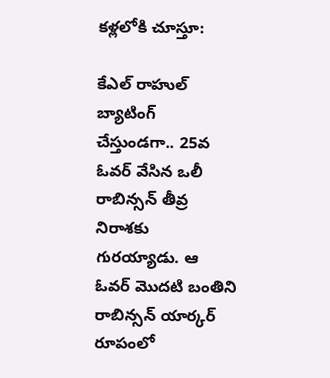కళ్లలోకి చూస్తూ:

కేఎల్‌ రాహుల్‌ బ్యాటింగ్ చేస్తుండగా.. 25వ ఓవర్ వేసిన ఒలీ రాబిన్సన్ తీవ్ర నిరాశకు గురయ్యాడు. ఆ ఓవర్ మొదటి బంతిని రాబిన్సన్ యార్కర్ రూపంలో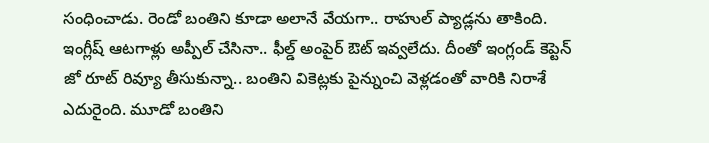సంధించాడు. రెండో బంతిని కూడా అలానే వేయగా.. రాహుల్ ప్యాడ్లను తాకింది. ఇంగ్లీష్ ఆటగాళ్లు అప్పీల్ చేసినా.. ఫీల్డ్ అంపైర్ ఔట్ ఇవ్వలేదు. దీంతో ఇంగ్లండ్ కెప్టెన్ జో రూట్ రివ్యూ తీసుకున్నా.. బంతిని వికెట్లకు పైన్నుంచి వెళ్లడంతో వారికి నిరాశే ఎదురైంది. మూడో బంతిని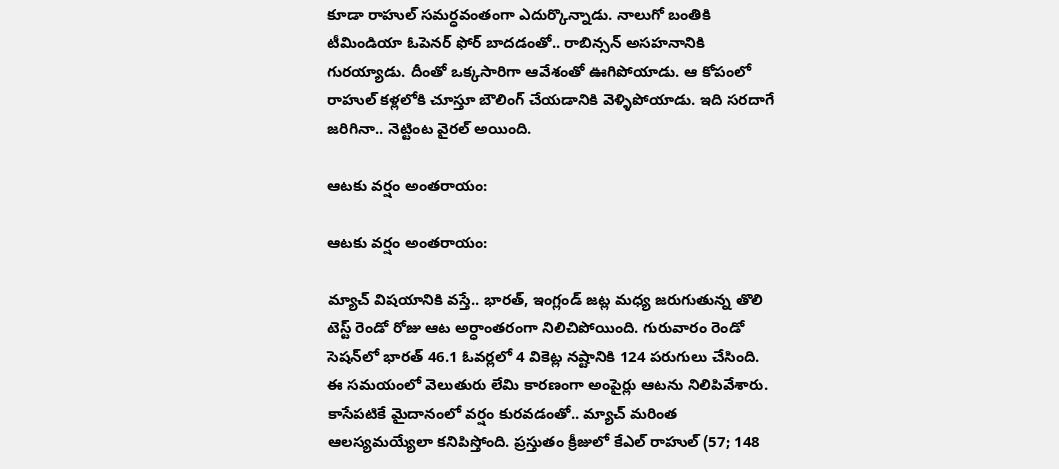కూడా రాహుల్ సమర్ధవంతంగా ఎదుర్కొన్నాడు. నాలుగో బంతికి టీమిండియా ఓపెనర్ ఫోర్ బాదడంతో.. రాబిన్సన్ అసహనానికి గురయ్యాడు. దీంతో ఒక్కసారిగా ఆవేశంతో ఊగిపోయాడు. ఆ కోపంలో రాహుల్ కళ్లలోకి చూస్తూ బౌలింగ్ చేయడానికి వెళ్ళిపోయాడు. ఇది సరదాగే జరిగినా.. నెట్టింట వైరల్ అయింది.

ఆటకు వర్షం అంతరాయం:

ఆటకు వర్షం అంతరాయం:

మ్యాచ్ విషయానికి వస్తే.. భారత్, ఇంగ్లండ్ జట్ల మధ్య జరుగుతున్న తొలి టెస్ట్ రెండో రోజు ఆట అర్ధాంతరంగా నిలిచిపోయింది. గురువారం రెండో సెషన్‌లో భారత్‌ 46.1 ఓవర్లలో 4 వికెట్ల నష్టానికి 124 పరుగులు చేసింది. ఈ సమయంలో వెలుతురు లేమి కారణంగా అంపైర్లు ఆటను నిలిపివేశారు. కాసేపటికే మైదానంలో వర్షం కురవడంతో.. మ్యాచ్‌ మరింత ఆలస్యమయ్యేలా కనిపిస్తోంది. ప్రస్తుతం క్రీజులో కేఎల్‌ రాహుల్‌ (57; 148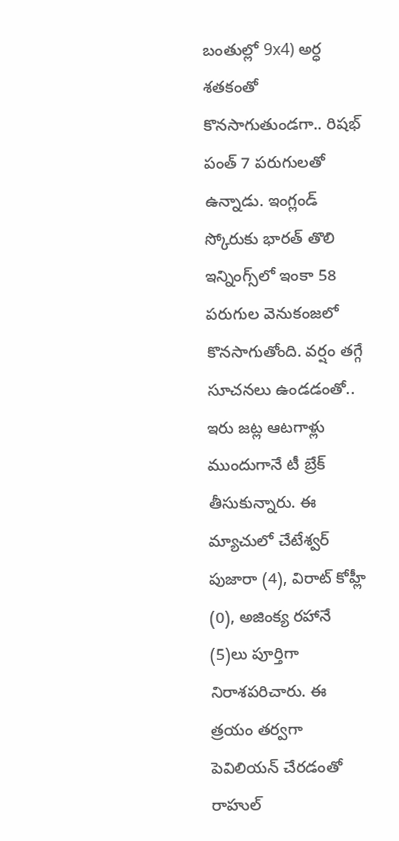బంతుల్లో 9x4) అర్ధ శతకంతో కొనసాగుతుండగా.. రిషభ్‌ పంత్‌ 7 పరుగులతో ఉన్నాడు. ఇంగ్లండ్ స్కోరుకు భారత్ తొలి ఇన్నింగ్స్‌లో ఇంకా 58 పరుగుల వెనుకంజలో కొనసాగుతోంది. వర్షం తగ్గే సూచనలు ఉండడంతో.. ఇరు జట్ల ఆటగాళ్లు ముందుగానే టీ బ్రేక్ తీసుకున్నారు. ఈ మ్యాచులో చేటేశ్వర్ పుజారా (4), విరాట్ కోహ్లీ (0), అజింక్య రహానే (5)లు పూర్తిగా నిరాశపరిచారు. ఈ త్రయం తర్వగా పెవిలియన్ చేరడంతో రాహుల్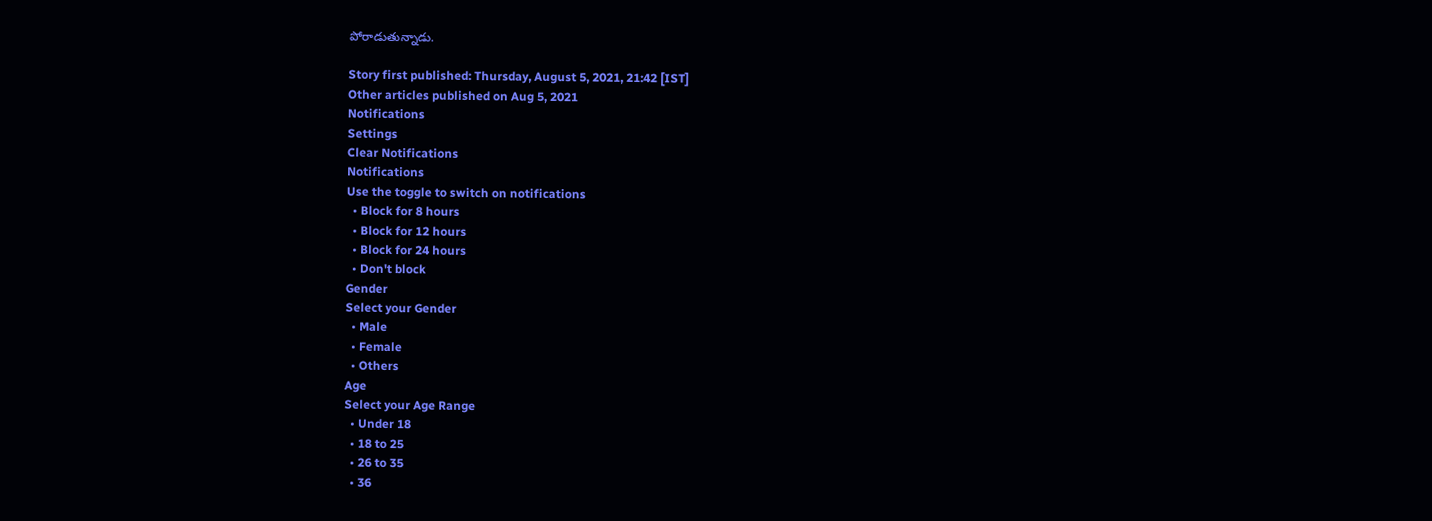పోరాడుతున్నాడు.

Story first published: Thursday, August 5, 2021, 21:42 [IST]
Other articles published on Aug 5, 2021
Notifications
Settings
Clear Notifications
Notifications
Use the toggle to switch on notifications
  • Block for 8 hours
  • Block for 12 hours
  • Block for 24 hours
  • Don't block
Gender
Select your Gender
  • Male
  • Female
  • Others
Age
Select your Age Range
  • Under 18
  • 18 to 25
  • 26 to 35
  • 36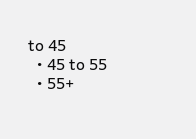to 45
  • 45 to 55
  • 55+